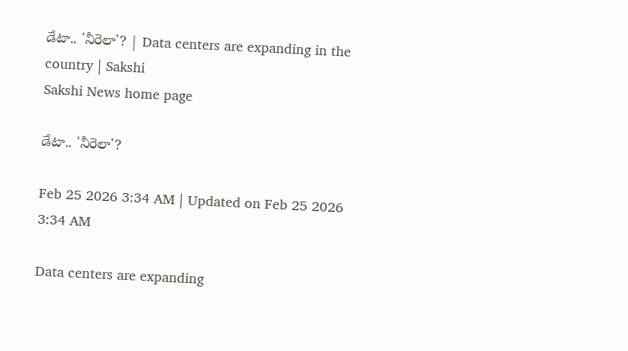డేటా.. 'నీరెలా'? | Data centers are expanding in the country | Sakshi
Sakshi News home page

డేటా.. 'నీరెలా'?

Feb 25 2026 3:34 AM | Updated on Feb 25 2026 3:34 AM

Data centers are expanding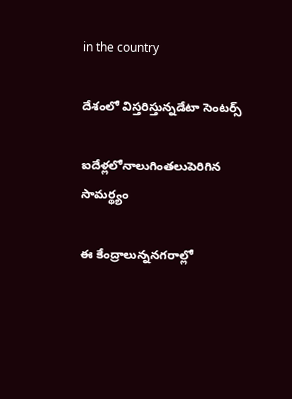in the country

దేశంలో విస్తరిస్తున్నడేటా సెంటర్స్‌

ఐదేళ్లలోనాలుగింతలుపెరిగిన సామర్థ్యం

ఈ కేంద్రాలున్ననగరాల్లో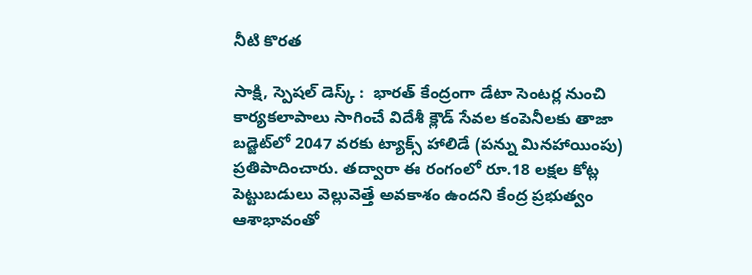నీటి కొరత

సాక్షి, స్పెషల్‌ డెస్క్‌ :  భారత్‌ కేంద్రంగా డేటా సెంటర్ల నుంచి కార్యకలాపాలు సాగించే విదేశీ క్లౌడ్‌ సేవల కంపెనీలకు తాజా బడ్జెట్‌లో 2047 వరకు ట్యాక్స్‌ హాలిడే (పన్ను మినహాయింపు) ప్రతిపాదించారు. తద్వారా ఈ రంగంలో రూ.18 లక్షల కోట్ల పెట్టుబడులు వెల్లువెత్తే అవకాశం ఉందని కేంద్ర ప్రభుత్వం ఆశాభావంతో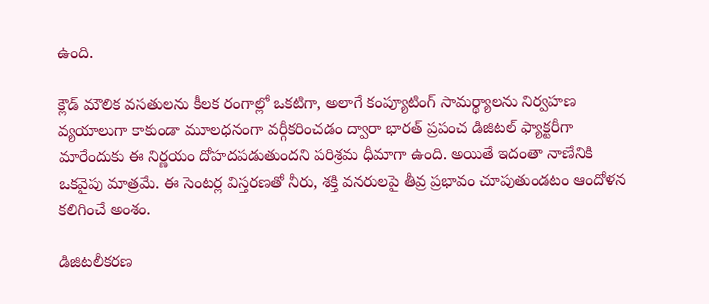ఉంది.

క్లౌడ్‌ మౌలిక వసతులను కీలక రంగాల్లో ఒకటిగా, అలాగే కంప్యూటింగ్‌ సామర్థ్యాలను నిర్వహణ వ్యయాలుగా కాకుండా మూలధనంగా వర్గీకరించడం ద్వారా భారత్‌ ప్రపంచ డిజిటల్‌ ఫ్యాక్టరీగా మారేందుకు ఈ నిర్ణయం దోహదపడుతుందని పరిశ్రమ ధీమాగా ఉంది. అయితే ఇదంతా నాణేనికి ఒకవైపు మాత్రమే. ఈ సెంటర్ల విస్తరణతో నీరు, శక్తి వనరులపై తీవ్ర ప్రభావం చూపుతుండటం ఆందోళన కలిగించే అంశం.

డిజిటలీకరణ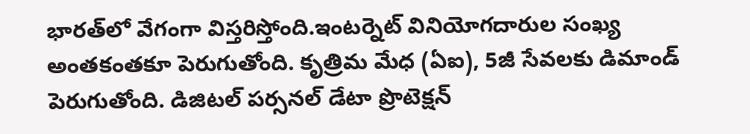భారత్‌లో వేగంగా విస్తరిస్తోంది.ఇంటర్నెట్‌ వినియోగదారుల సంఖ్య అంతకంతకూ పెరుగుతోంది. కృత్రిమ మేధ (ఏఐ), 5జీ సేవలకు డిమాండ్‌ పెరుగుతోంది. డిజిటల్‌ పర్సనల్‌ డేటా ప్రొటెక్షన్‌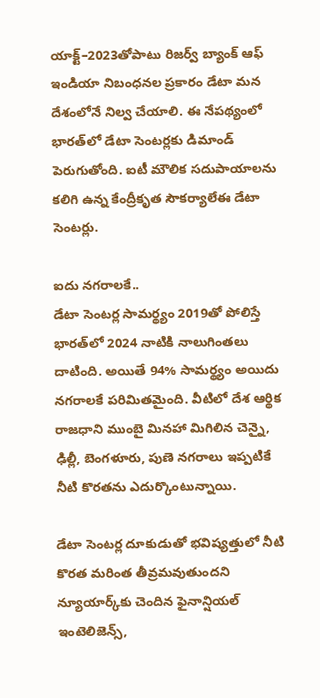యాక్ట్‌–2023తోపాటు రిజర్వ్‌ బ్యాంక్‌ ఆఫ్‌ ఇండియా నిబంధనల ప్రకారం డేటా మన దేశంలోనే నిల్వ చేయాలి. ఈ నేపథ్యంలో భారత్‌లో డేటా సెంటర్లకు డిమాండ్‌ పెరుగుతోంది. ఐటీ మౌలిక సదుపాయాలను కలిగి ఉన్న కేంద్రీకృత సౌకర్యాలేఈ డేటా సెంటర్లు.

ఐదు నగరాలకే..
డేటా సెంటర్ల సామర్థ్యం 2019తో పోలిస్తే భారత్‌లో 2024 నాటికి నాలుగింతలు దాటింది. అయితే 94% సామర్థ్యం అయిదు నగరాలకే పరిమితమైంది. వీటిలో దేశ ఆర్థిక రాజధాని ముంబై మినహా మిగిలిన చెన్నై, ఢిల్లీ, బెంగళూరు, పుణె నగరాలు ఇప్పటికే నీటి కొరతను ఎదుర్కొంటున్నాయి.

డేటా సెంటర్ల దూకుడుతో భవిష్యత్తులో నీటి కొరత మరింత తీవ్రమవుతుందని న్యూయార్క్‌కు చెందిన ఫైనాన్షియల్‌ ఇంటెలిజెన్స్,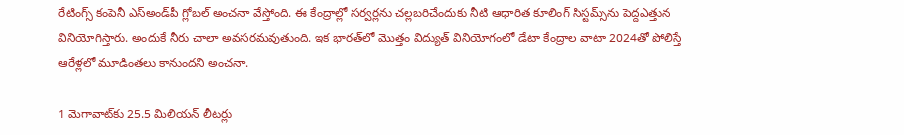రేటింగ్స్‌ కంపెనీ ఎస్‌అండ్‌పీ గ్లోబల్‌ అంచనా వేస్తోంది. ఈ కేంద్రాల్లో సర్వర్లను చల్లబరిచేందుకు నీటి ఆధారిత కూలింగ్‌ సిస్టమ్స్‌ను పెద్దఎత్తున వినియోగిస్తారు. అందుకే నీరు చాలా అవసరమవుతుంది. ఇక భారత్‌లో మొత్తం విద్యుత్‌ వినియోగంలో డేటా కేంద్రాల వాటా 2024తో పోలిస్తే ఆరేళ్లలో మూడింతలు కానుందని అంచనా.

1 మెగావాట్‌కు 25.5 మిలియన్‌ లీటర్లు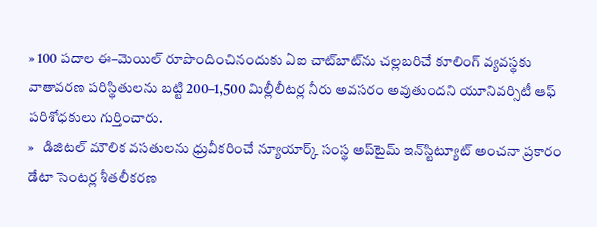» 100 పదాల ఈ–మెయిల్‌ రూపొందించినందుకు ఏఐ చాట్‌బాట్‌ను చల్లబరిచే కూలింగ్‌ వ్యవస్థకు వాతావరణ పరిస్థితులను బట్టి 200–1,500 మిల్లీలీటర్ల నీరు అవసరం అవుతుందని యూనివర్సిటీ ఆఫ్‌ పరిశోధకులు గుర్తించారు.
»   డిజిటల్‌ మౌలిక వసతులను ధ్రువీకరించే న్యూయార్క్‌ సంస్థ అప్‌టైమ్‌ ఇన్‌స్టిట్యూట్‌ అంచనా ప్రకారం డేటా సెంటర్ల శీతలీకరణ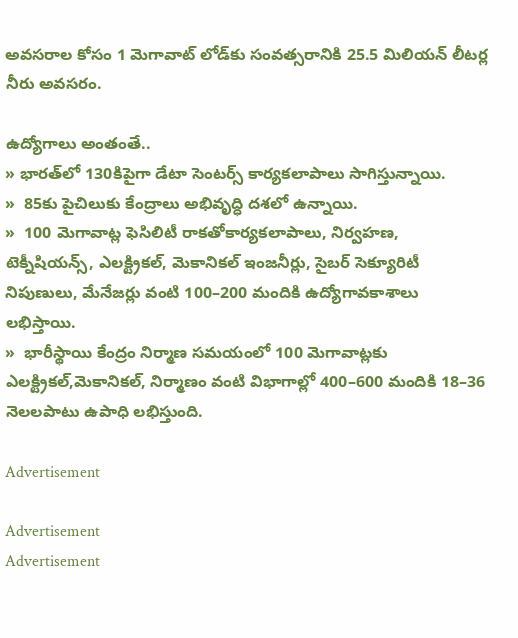అవసరాల కోసం 1 మెగావాట్‌ లోడ్‌కు సంవత్సరానికి 25.5 మిలియన్‌ లీటర్ల నీరు అవసరం.

ఉద్యోగాలు అంతంతే..
» భారత్‌లో 130కిపైగా డేటా సెంటర్స్‌ కార్యకలాపాలు సాగిస్తున్నాయి.
»  85కు పైచిలుకు కేంద్రాలు అభివృద్ధి దశలో ఉన్నాయి.
»  100 మెగావాట్ల ఫెసిలిటీ రాకతోకార్యకలాపాలు, నిర్వహణ, టెక్నీషియన్స్, ఎలక్ట్రికల్, మెకానికల్‌ ఇంజనీర్లు, సైబర్‌ సెక్యూరిటీ నిపుణులు, మేనేజర్లు వంటి 100–200 మందికి ఉద్యోగావకాశాలు లభిస్తాయి.
»  భారీస్థాయి కేంద్రం నిర్మాణ సమయంలో 100 మెగావాట్లకు ఎలక్ట్రికల్,మెకానికల్, నిర్మాణం వంటి విభాగాల్లో 400–600 మందికి 18–36 నెలలపాటు ఉపాధి లభిస్తుంది.

Advertisement

Advertisement
Advertisement